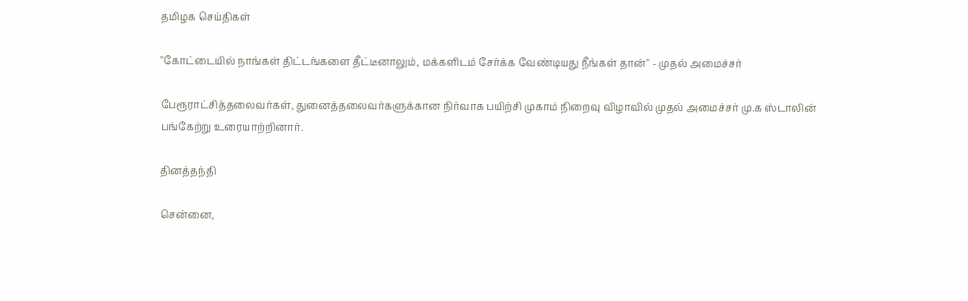தமிழக செய்திகள்

"கோட்டையில் நாங்கள் திட்டங்களை தீட்டீனாலும், மக்களிடம் சேர்க்க வேண்டியது நீங்கள் தான்" - முதல் அமைச்சர்

பேரூராட்சித்தலைவர்கள், துனைத்தலைவர்களுக்கான நிர்வாக பயிற்சி முகாம் நிறைவு விழாவில் முதல் அமைச்சர் மு.க ஸ்டாலின் பங்கேற்று உரையாற்றினார்.

தினத்தந்தி

சென்னை,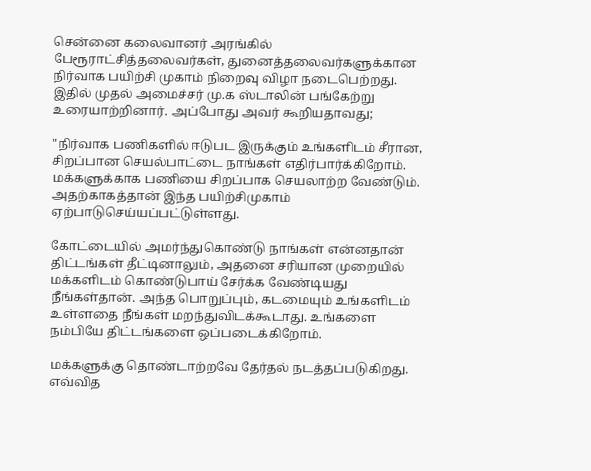சென்னை கலைவானர் அரங்கில் பேரூராட்சித்தலைவர்கள், துனைத்தலைவர்களுக்கான நிர்வாக பயிற்சி முகாம் நிறைவு விழா நடைபெற்றது. இதில் முதல் அமைச்சர் மு.க ஸ்டாலின் பங்கேற்று உரையாற்றினார். அப்போது அவர் கூறியதாவது;

"நிர்வாக பணிகளில் ஈடுபட இருக்கும் உங்களிடம் சீரான, சிறப்பான செயல்பாட்டை நாங்கள் எதிர்பார்க்கிறோம். மக்களுக்காக பணியை சிறப்பாக செயலாற்ற வேண்டும். அதற்காகத்தான் இந்த பயிற்சிமுகாம் ஏற்பாடுசெய்யப்பட்டுள்ளது.

கோட்டையில் அமர்ந்துகொண்டு நாங்கள் என்னதான் திட்டங்கள் தீட்டினாலும், அதனை சரியான முறையில் மக்களிடம் கொண்டுபாய் சேர்க்க வேண்டியது நீங்கள்தான். அந்த பொறுப்பும், கடமையும் உங்களிடம் உள்ளதை நீங்கள் மறந்துவிடக்கூடாது. உங்களை நம்பியே திட்டங்களை ஒப்படைக்கிறோம்.

மக்களுக்கு தொண்டாற்றவே தேர்தல் நடத்தப்படுகிறது. எவ்வித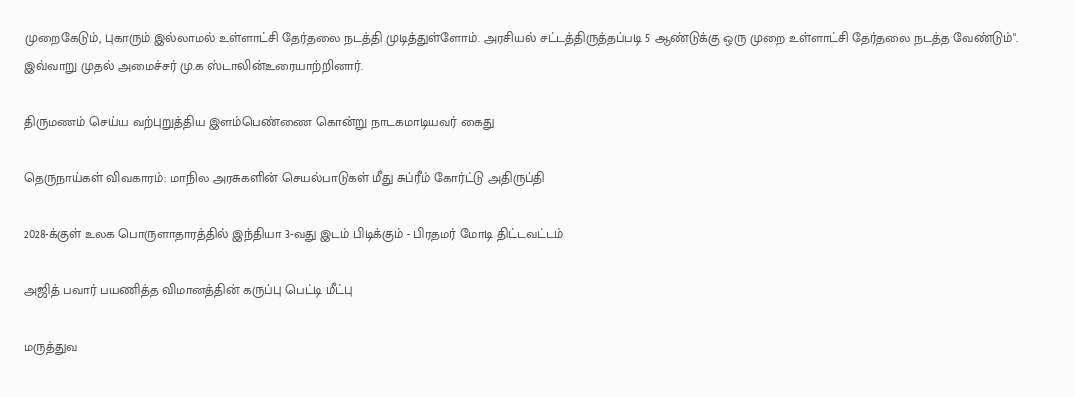முறைகேடும், புகாரும் இல்லாமல் உள்ளாட்சி தேர்தலை நடத்தி முடித்துள்ளோம். அரசியல் சட்டத்திருத்தப்படி 5 ஆண்டுக்கு ஒரு முறை உள்ளாட்சி தேர்தலை நடத்த வேண்டும்". இவ்வாறு முதல் அமைச்சர் மு.க ஸ்டாலின்உரையாற்றினார்.

திருமணம் செய்ய வற்புறுத்திய இளம்பெண்ணை கொன்று நாடகமாடியவர் கைது

தெருநாய்கள் விவகாரம்: மாநில அரசுகளின் செயல்பாடுகள் மீது சுப்ரீம் கோர்ட்டு அதிருப்தி

2028-க்குள் உலக பொருளாதாரத்தில் இந்தியா 3-வது இடம் பிடிக்கும் - பிரதமர் மோடி திட்டவட்டம்

அஜித் பவார் பயணித்த விமானத்தின் கருப்பு பெட்டி மீட்பு

மருத்துவ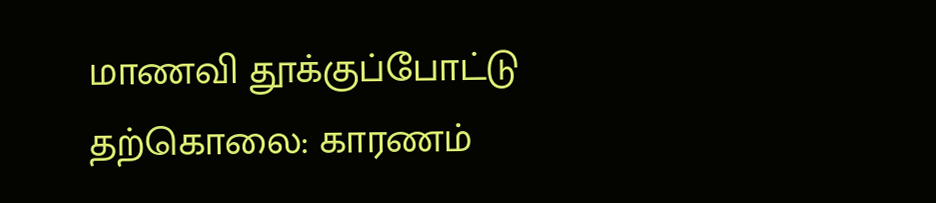மாணவி தூக்குப்போட்டு தற்கொலை: காரணம்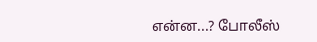என்ன...? போலீஸ்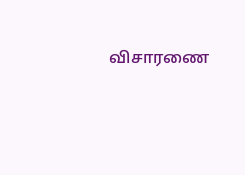விசாரணை